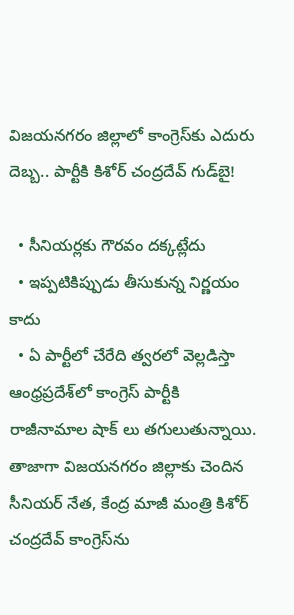విజయనగరం జిల్లాలో కాంగ్రెస్‌కు ఎదురు దెబ్బ.. పార్టీకి కిశోర్ చంద్రదేవ్ గుడ్‌బై!

  • సీనియర్లకు గౌరవం దక్కట్లేదు
  • ఇప్పటికిప్పుడు తీసుకున్న నిర్ణయం కాదు
  • ఏ పార్టీలో చేరేది త్వరలో వెల్లడిస్తా
ఆంధ్రప్రదేశ్‌లో కాంగ్రెస్ పార్టీకి రాజీనామాల షాక్ లు తగులుతున్నాయి. తాజాగా విజయనగరం జిల్లాకు చెందిన సీనియర్ నేత, కేంద్ర మాజీ మంత్రి కిశోర్ చంద్రదేవ్ కాంగ్రెస్‌ను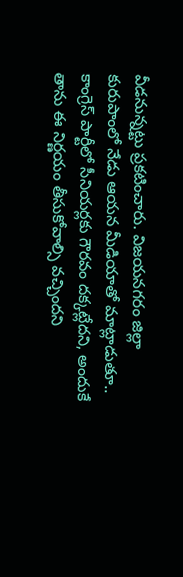వీడనున్నట్టు ప్రకటించారు. విజయనగరం జిల్లా కురుపాంలో నేడు ఆయన మీడియాతో మాట్లాడుతూ.. కాంగ్రెస్ పార్టీలో సీనియర్లకు గౌరవం దక్కట్లేదని, అందుకే తాను ఈ నిర్ణయం తీసుకోవాల్సి వచ్చిందని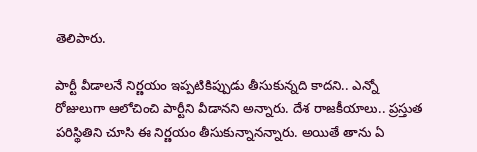తెలిపారు.

పార్టీ వీడాలనే నిర్ణయం ఇప్పటికిప్పుడు తీసుకున్నది కాదని.. ఎన్నో రోజులుగా ఆలోచించి పార్టీని వీడానని అన్నారు. దేశ రాజకీయాలు.. ప్రస్తుత పరిస్థితిని చూసి ఈ నిర్ణయం తీసుకున్నానన్నారు. అయితే తాను ఏ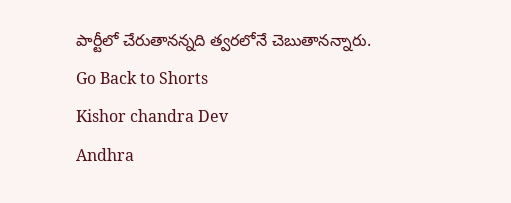పార్టీలో చేరుతానన్నది త్వరలోనే చెబుతానన్నారు.
Go Back to Shorts
Kishor chandra Dev
Andhra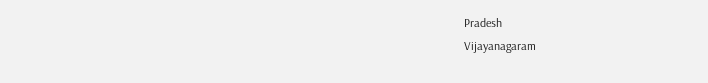Pradesh
Vijayanagaram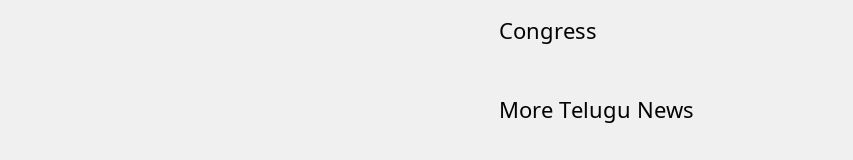Congress

More Telugu News